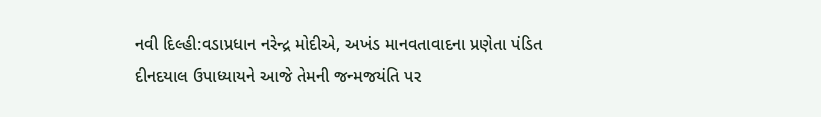નવી દિલ્હી:વડાપ્રધાન નરેન્દ્ર મોદીએ, અખંડ માનવતાવાદના પ્રણેતા પંડિત દીનદયાલ ઉપાધ્યાયને આજે તેમની જન્મજયંતિ પર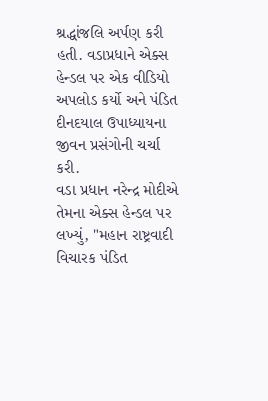શ્રદ્ધાંજલિ અર્પણ કરી હતી. વડાપ્રધાને એક્સ હેન્ડલ પર એક વીડિયો અપલોડ કર્યો અને પંડિત દીનદયાલ ઉપાધ્યાયના જીવન પ્રસંગોની ચર્ચા કરી.
વડા પ્રધાન નરેન્દ્ર મોદીએ તેમના એક્સ હેન્ડલ પર લખ્યું, "મહાન રાષ્ટ્રવાદી વિચારક પંડિત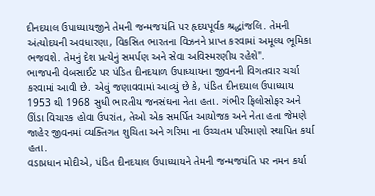દીનદયાલ ઉપાધ્યાયજીને તેમની જન્મજયંતિ પર હૃદયપૂર્વક શ્રદ્ધાંજલિ. તેમની અંત્યોદયની અવધારણા, વિકસિત ભારતના વિઝનને પ્રાપ્ત કરવામાં અમૂલ્ય ભૂમિકા ભજવશે. તેમનું દેશ પ્રત્યેનું સમર્પણ અને સેવા અવિસ્મરણીય રહેશે".
ભાજપની વેબસાઈટ પર પંડિત દીનદયાળ ઉપાધ્યાયના જીવનની વિગતવાર ચર્ચા કરવામાં આવી છે. એવું જણાવવામાં આવ્યું છે કે, પંડિત દીનદયાલ ઉપાધ્યાય 1953 થી 1968 સુધી ભારતીય જનસંઘના નેતા હતા. ગંભીર ફિલોસોફર અને ઊંડા વિચારક હોવા ઉપરાંત, તેઓ એક સમર્પિત આયોજક અને નેતા હતા જેમણે જાહેર જીવનમાં વ્યક્તિગત શુચિતા અને ગરિમા ના ઉચ્ચતમ પરિમાણો સ્થાપિત કર્યા હતા.
વડાપ્રધાન મોદીએ, પંડિત દીનદયાલ ઉપાધ્યાયને તેમની જન્મજયંતિ પર નમન કર્યા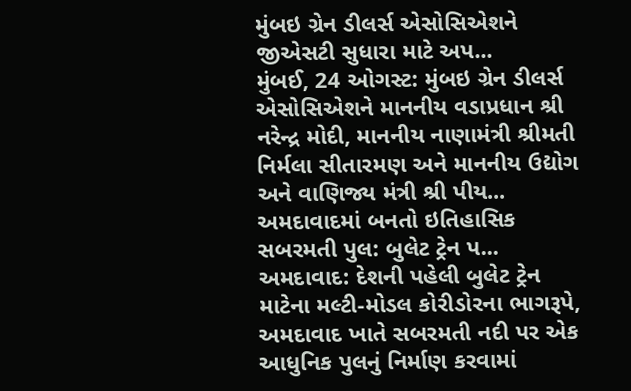મુંબઇ ગ્રેન ડીલર્સ એસોસિએશને જીએસટી સુધારા માટે અપ...
મુંબઈ, 24 ઓગસ્ટ: મુંબઇ ગ્રેન ડીલર્સ એસોસિએશને માનનીય વડાપ્રધાન શ્રી નરેન્દ્ર મોદી, માનનીય નાણામંત્રી શ્રીમતી નિર્મલા સીતારમણ અને માનનીય ઉદ્યોગ અને વાણિજ્ય મંત્રી શ્રી પીય...
અમદાવાદમાં બનતો ઇતિહાસિક સબરમતી પુલ: બુલેટ ટ્રેન પ...
અમદાવાદ: દેશની પહેલી બુલેટ ટ્રેન માટેના મલ્ટી-મોડલ કોરીડોરના ભાગરૂપે, અમદાવાદ ખાતે સબરમતી નદી પર એક આધુનિક પુલનું નિર્માણ કરવામાં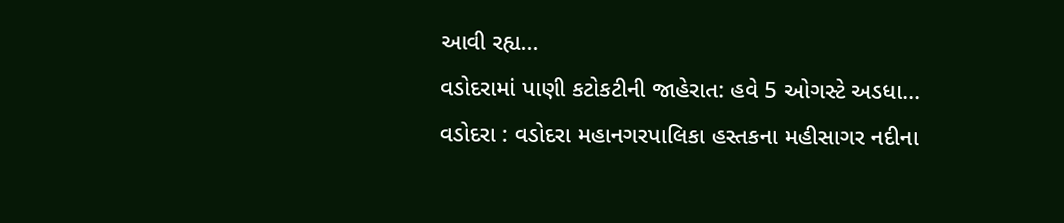આવી રહ્ય...
વડોદરામાં પાણી કટોકટીની જાહેરાત: હવે 5 ઓગસ્ટે અડધા...
વડોદરા : વડોદરા મહાનગરપાલિકા હસ્તકના મહીસાગર નદીના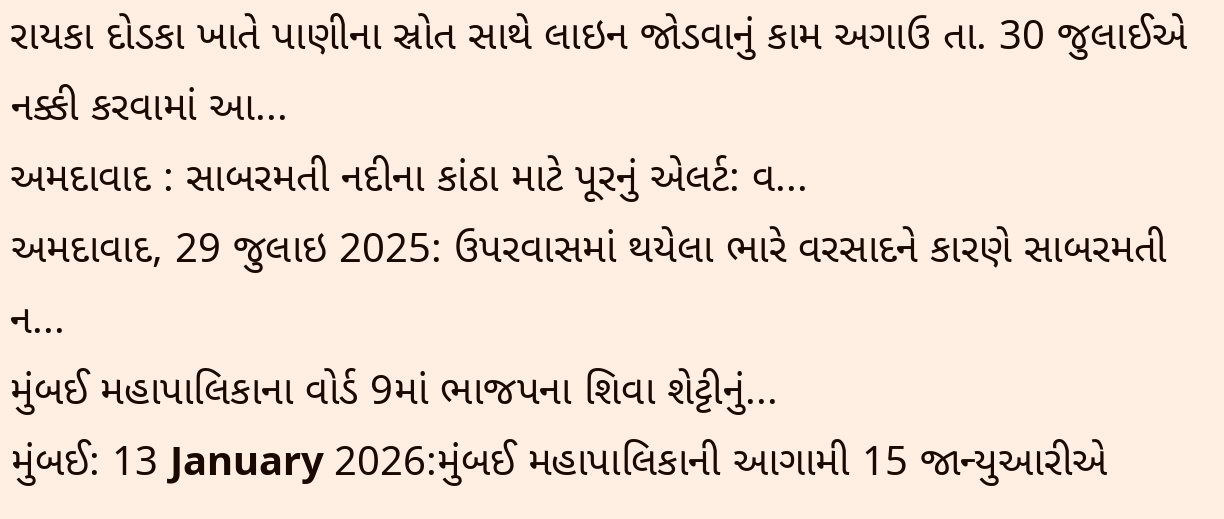રાયકા દોડકા ખાતે પાણીના સ્રોત સાથે લાઇન જોડવાનું કામ અગાઉ તા. 30 જુલાઈએ નક્કી કરવામાં આ...
અમદાવાદ : સાબરમતી નદીના કાંઠા માટે પૂરનું એલર્ટ: વ...
અમદાવાદ, 29 જુલાઇ 2025: ઉપરવાસમાં થયેલા ભારે વરસાદને કારણે સાબરમતી ન...
મુંબઈ મહાપાલિકાના વોર્ડ 9માં ભાજપના શિવા શેટ્ટીનું...
મુંબઈ: 13 January 2026:મુંબઈ મહાપાલિકાની આગામી 15 જાન્યુઆરીએ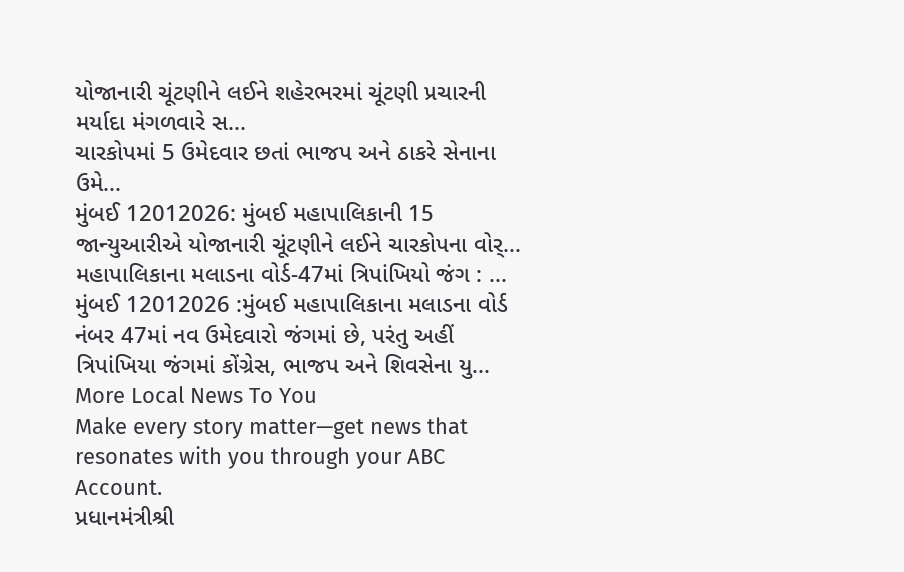યોજાનારી ચૂંટણીને લઈને શહેરભરમાં ચૂંટણી પ્રચારની મર્યાદા મંગળવારે સ...
ચારકોપમાં 5 ઉમેદવાર છતાં ભાજપ અને ઠાકરે સેનાના ઉમે...
મુંબઈ 12012026: મુંબઈ મહાપાલિકાની 15 જાન્યુઆરીએ યોજાનારી ચૂંટણીને લઈને ચારકોપના વોર્...
મહાપાલિકાના મલાડના વોર્ડ-47માં ત્રિપાંખિયો જંગ : ...
મુંબઈ 12012026 :મુંબઈ મહાપાલિકાના મલાડના વોર્ડ નંબર 47માં નવ ઉમેદવારો જંગમાં છે, પરંતુ અહીં ત્રિપાંખિયા જંગમાં કોંગ્રેસ, ભાજપ અને શિવસેના યુ...
More Local News To You
Make every story matter—get news that resonates with you through your ABC Account.
પ્રધાનમંત્રીશ્રી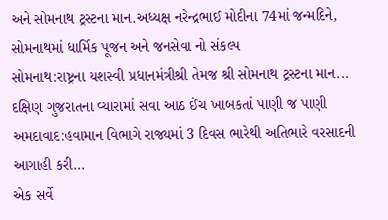અને સોમનાથ ટ્રસ્ટના માન.અધ્યક્ષ નરેન્દ્રભાઈ મોદીના 74માં જન્મદિને, સોમનાથમાં ધાર્મિક પૂજન અને જનસેવા નો સંકલ્પ
સોમનાથ:રાષ્ટ્રના યશસ્વી પ્રધાનમંત્રીશ્રી તેમજ શ્રી સોમનાથ ટ્રસ્ટના માન...
દક્ષિણ ગુજરાતના વ્યારામાં સવા આઠ ઈંચ ખાબકતાં પાણી જ પાણી
અમદાવાદ:હવામાન વિભાગે રાજ્યમાં 3 દિવસ ભારેથી અતિભારે વરસાદની આગાહી કરી...
એક સર્વે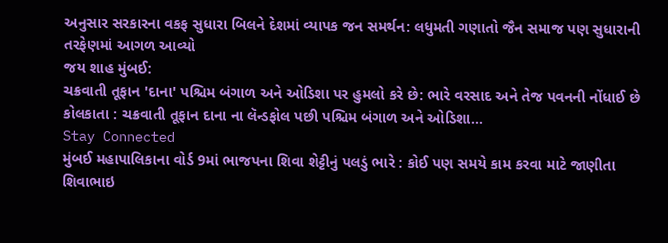અનુસાર સરકારના વકફ સુધારા બિલને દેશમાં વ્યાપક જન સમર્થન: લધુમતી ગણાતો જૈન સમાજ પણ સુધારાની તરફેણમાં આગળ આવ્યો
જય શાહ મુંબઈ:
ચક્રવાતી તૂફાન 'દાના' પશ્ચિમ બંગાળ અને ઓડિશા પર હુમલો કરે છે: ભારે વરસાદ અને તેજ પવનની નોંધાઈ છે
કોલકાતા : ચક્રવાતી તૂફાન દાના ના લૅન્ડફોલ પછી પશ્ચિમ બંગાળ અને ઓડિશા...
Stay Connected
મુંબઈ મહાપાલિકાના વોર્ડ 9માં ભાજપના શિવા શેટ્ટીનું પલડું ભારે : કોઈ પણ સમયે કામ કરવા માટે જાણીતા શિવાભાઇ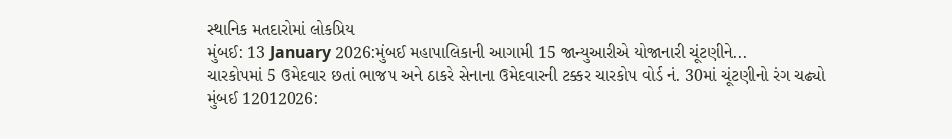સ્થાનિક મતદારોમાં લોકપ્રિય
મુંબઈ: 13 January 2026:મુંબઈ મહાપાલિકાની આગામી 15 જાન્યુઆરીએ યોજાનારી ચૂંટણીને...
ચારકોપમાં 5 ઉમેદવાર છતાં ભાજપ અને ઠાકરે સેનાના ઉમેદવારની ટક્કર ચારકોપ વોર્ડ નં. 30માં ચૂંટણીનો રંગ ચઢ્યો
મુંબઈ 12012026: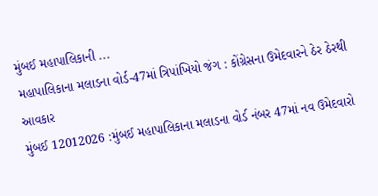મુંબઈ મહાપાલિકાની ...
મહાપાલિકાના મલાડના વોર્ડ-47માં ત્રિપાંખિયો જંગ : કોંગ્રેસના ઉમેદવારને ઠેર ઠેરથી આવકાર
મુંબઈ 12012026 :મુંબઈ મહાપાલિકાના મલાડના વોર્ડ નંબર 47માં નવ ઉમેદવારો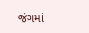જંગમાં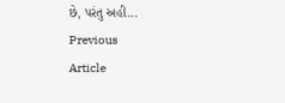છે, પરંતુ અહી...
Previous
Article